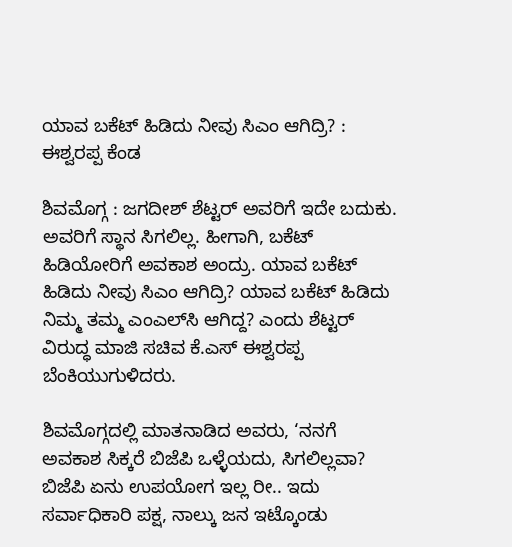ಯಾವ ಬಕೆಟ್ ಹಿಡಿದು ನೀವು ಸಿಎಂ ಆಗಿದ್ರಿ? : ಈಶ್ವರಪ್ಪ ಕೆಂಡ

ಶಿವಮೊಗ್ಗ : ಜಗದೀಶ್ ಶೆಟ್ಟರ್ ಅವರಿಗೆ ಇದೇ ಬದುಕು. ಅವರಿಗೆ ಸ್ಥಾನ ಸಿಗಲಿಲ್ಲ. ಹೀಗಾಗಿ, ಬಕೆಟ್ ಹಿಡಿಯೋರಿಗೆ ಅವಕಾಶ ಅಂದ್ರು. ಯಾವ ಬಕೆಟ್ ಹಿಡಿದು ನೀವು ಸಿಎಂ ಆಗಿದ್ರಿ? ಯಾವ ಬಕೆಟ್ ಹಿಡಿದು ನಿಮ್ಮ ತಮ್ಮ ಎಂಎಲ್‌ಸಿ ಆಗಿದ್ದ? ಎಂದು ಶೆಟ್ಟರ್ ವಿರುದ್ಧ ಮಾಜಿ ಸಚಿವ ಕೆ.ಎಸ್ ಈಶ್ವರಪ್ಪ ಬೆಂಕಿಯುಗುಳಿದರು.

ಶಿವಮೊಗ್ಗದಲ್ಲಿ ಮಾತನಾಡಿದ ಅವರು, ‘ನನಗೆ ಅವಕಾಶ ಸಿಕ್ಕರೆ ಬಿಜೆಪಿ ಒಳ್ಳೆಯದು, ಸಿಗಲಿಲ್ಲವಾ? ಬಿಜೆಪಿ ಏನು ಉಪಯೋಗ ಇಲ್ಲ ರೀ.. ಇದು ಸರ್ವಾಧಿಕಾರಿ ಪಕ್ಷ, ನಾಲ್ಕು ಜನ ಇಟ್ಕೊಂಡು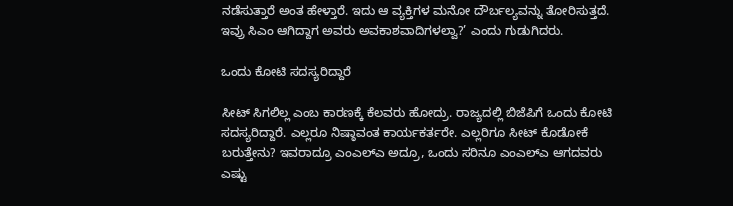ನಡೆಸುತ್ತಾರೆ ಅಂತ ಹೇಳ್ತಾರೆ. ಇದು ಆ ವ್ಯಕ್ತಿಗಳ ಮನೋ ದೌರ್ಬಲ್ಯವನ್ನು ತೋರಿಸುತ್ತದೆ. ಇವ್ರು ಸಿಎಂ ಆಗಿದ್ದಾಗ ಅವರು ಅವಕಾಶವಾದಿಗಳಲ್ವಾ?’ ಎಂದು ಗುಡುಗಿದರು.

ಒಂದು ಕೋಟಿ ಸದಸ್ಯರಿದ್ದಾರೆ

ಸೀಟ್ ಸಿಗಲಿಲ್ಲ ಎಂಬ ಕಾರಣಕ್ಕೆ ಕೆಲವರು ಹೋದ್ರು. ರಾಜ್ಯದಲ್ಲಿ ಬಿಜೆಪಿಗೆ ಒಂದು ಕೋಟಿ ಸದಸ್ಯರಿದ್ದಾರೆ. ಎಲ್ಲರೂ ನಿಷ್ಠಾವಂತ ಕಾರ್ಯಕರ್ತರೇ. ಎಲ್ಲರಿಗೂ ಸೀಟ್ ಕೊಡೋಕೆ ಬರುತ್ತೇನು? ಇವರಾದ್ರೂ ಎಂಎಲ್ಎ ಅದ್ರೂ, ಒಂದು ಸರಿನೂ ಎಂಎಲ್ಎ ಆಗದವರು ಎಷ್ಟು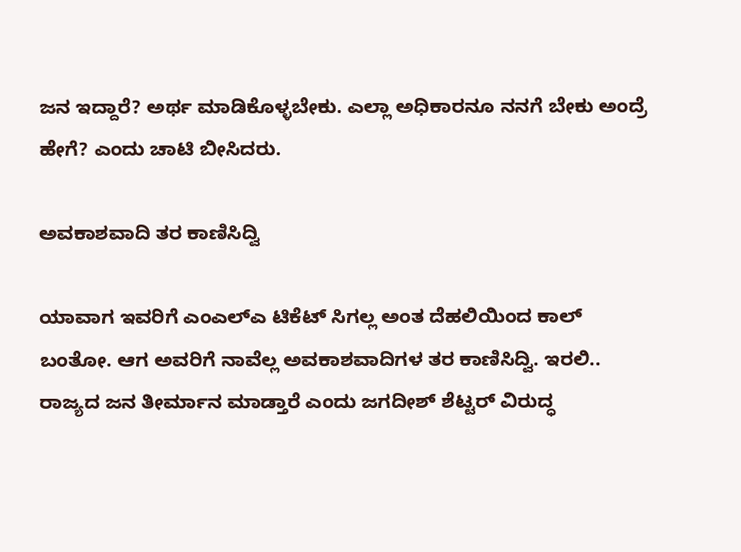ಜನ ಇದ್ದಾರೆ? ಅರ್ಥ ಮಾಡಿಕೊಳ್ಳಬೇಕು. ಎಲ್ಲಾ ಅಧಿಕಾರನೂ ನನಗೆ ಬೇಕು ಅಂದ್ರೆ ಹೇಗೆ? ಎಂದು ಚಾಟಿ ಬೀಸಿದರು.

ಅವಕಾಶವಾದಿ ತರ ಕಾಣಿಸಿದ್ವಿ

ಯಾವಾಗ ಇವರಿಗೆ ಎಂಎಲ್ಎ ಟಿಕೆಟ್ ಸಿಗಲ್ಲ ಅಂತ ದೆಹಲಿಯಿಂದ ಕಾಲ್ ಬಂತೋ. ಆಗ ಅವರಿಗೆ ನಾವೆಲ್ಲ ಅವಕಾಶವಾದಿಗಳ ತರ ಕಾಣಿಸಿದ್ವಿ. ಇರಲಿ.. ರಾಜ್ಯದ ಜನ ತೀರ್ಮಾನ ಮಾಡ್ತಾರೆ ಎಂದು ಜಗದೀಶ್ ಶೆಟ್ಟರ್ ವಿರುದ್ಧ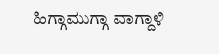ಹಿಗ್ಗಾಮುಗ್ಗಾ ವಾಗ್ದಾಳಿ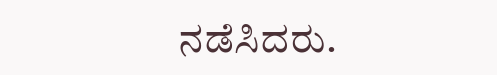ನಡೆಸಿದರು.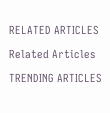RELATED ARTICLES

Related Articles

TRENDING ARTICLES